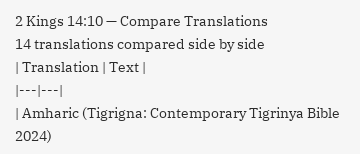2 Kings 14:10 — Compare Translations
14 translations compared side by side
| Translation | Text |
|---|---|
| Amharic (Tigrigna: Contemporary Tigrinya Bible 2024)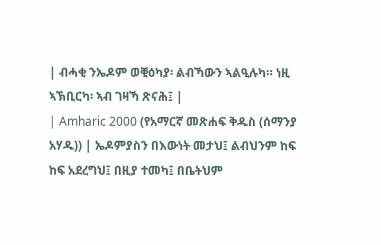| ብሓቂ ንኤዶም ወቒዕካያ፡ ልብኻውን ኣልዒሉካ። ነዚ ኣኽቢርካ፡ ኣብ ገዛኻ ጽናሕ፤ |
| Amharic 2000 (የአማርኛ መጽሐፍ ቅዱስ (ሰማንያ አሃዱ)) | ኤዶምያስን በእውነት መታህ፤ ልብህንም ከፍ ከፍ አደረግህ፤ በዚያ ተመካ፤ በቤትህም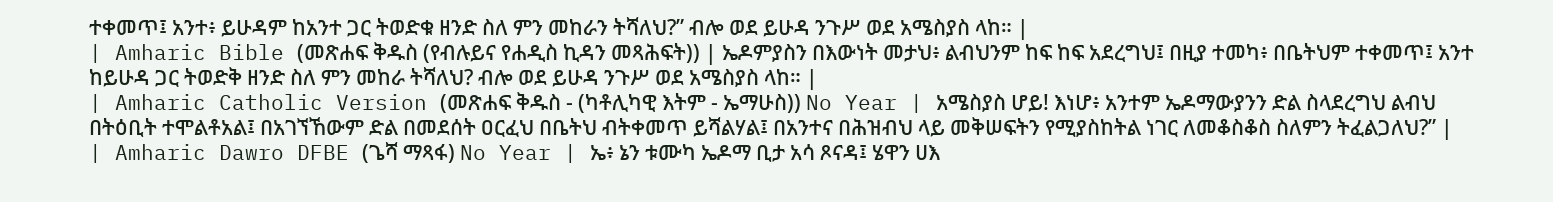ተቀመጥ፤ አንተ፥ ይሁዳም ከአንተ ጋር ትወድቁ ዘንድ ስለ ምን መከራን ትሻለህ?” ብሎ ወደ ይሁዳ ንጉሥ ወደ አሜስያስ ላከ። |
| Amharic Bible (መጽሐፍ ቅዱስ (የብሉይና የሐዲስ ኪዳን መጻሕፍት)) | ኤዶምያስን በእውነት መታህ፥ ልብህንም ከፍ ከፍ አደረግህ፤ በዚያ ተመካ፥ በቤትህም ተቀመጥ፤ አንተ ከይሁዳ ጋር ትወድቅ ዘንድ ስለ ምን መከራ ትሻለህ? ብሎ ወደ ይሁዳ ንጉሥ ወደ አሜስያስ ላከ። |
| Amharic Catholic Version (መጽሐፍ ቅዱስ - (ካቶሊካዊ እትም - ኤማሁስ)) No Year | አሜስያስ ሆይ! እነሆ፥ አንተም ኤዶማውያንን ድል ስላደረግህ ልብህ በትዕቢት ተሞልቶአል፤ በአገኘኸውም ድል በመደሰት ዐርፈህ በቤትህ ብትቀመጥ ይሻልሃል፤ በአንተና በሕዝብህ ላይ መቅሠፍትን የሚያስከትል ነገር ለመቆስቆስ ስለምን ትፈልጋለህ?” |
| Amharic Dawro DFBE (ጌሻ ማጻፋ) No Year | ኤ፥ ኔን ቱሙካ ኤዶማ ቢታ አሳ ጾናዳ፤ ሄዋን ሀእ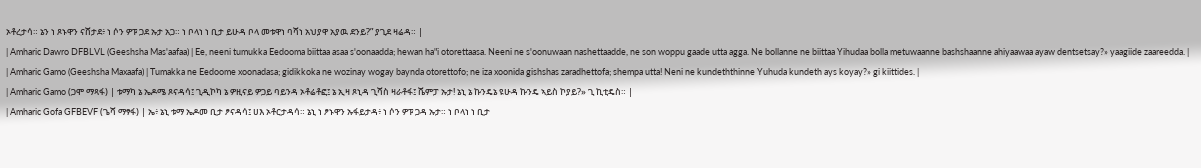ኦቶረታሳ። ኔን ነ ጾኑዋን ናሸታደ፥ ነ ሶን ዎፑ ጋደ ኡታ አጋ። ነ ቦላነ ነ ቢታ ይሁዳ ቦላ መቱዋነ ባሻነ አህያዋ አያዉ ደንይ?” ያጊደ ዛሬዳ። |
| Amharic Dawro DFBLVL (Geeshsha Mas'aafaa) | Ee, neeni tumukka Eedooma biittaa asaa s'oonaadda; hewan ha"i otorettaasa. Neeni ne s'oonuwaan nashettaadde, ne son woppu gaade utta agga. Ne bollanne ne biittaa Yihudaa bolla metuwaanne bashshaanne ahiyaawaa ayaw dentsetsay?» yaagiide zaareedda. |
| Amharic Gamo (Geeshsha Maxaafa) | Tumakka ne Eedoome xoonadasa; gidikkoka ne wozinay wogay baynda otorettofo; ne iza xoonida gishshas zaradhettofa; shempa utta! Neni ne kundeththinne Yuhuda kundeth ays koyay?» gi kiittides. |
| Amharic Gamo (ጋሞ ማጻፋ) | ቱማካ ኔ ኤዶሜ ጾናዳሳ፤ ጊዲኮካ ኔ ዎዚናይ ዎጋይ ባይንዳ ኦቶሬቶፎ፤ ኔ ኢዛ ጾኒዳ ጊሻስ ዛራቶፋ፤ ሼምፓ ኡታ! ኔኒ ኔ ኩንዴኔ ዩሁዳ ኩንዴ ኣይስ ኮያይ?» ጊ ኪቲዴስ። |
| Amharic Gofa GFBEVF (ጌሻ ማፃፋ) | ኤ፥ ኔኒ ቱማ ኤዶመ ቢታ ፆናዳሳ፤ ሀእ ኦቶርታዳሳ። ኔኒ ነ ፆኑዋን ኡፋይታዳ፥ ነ ሶን ዎፑ ጋዳ ኡታ። ነ ቦላነ ነ ቢታ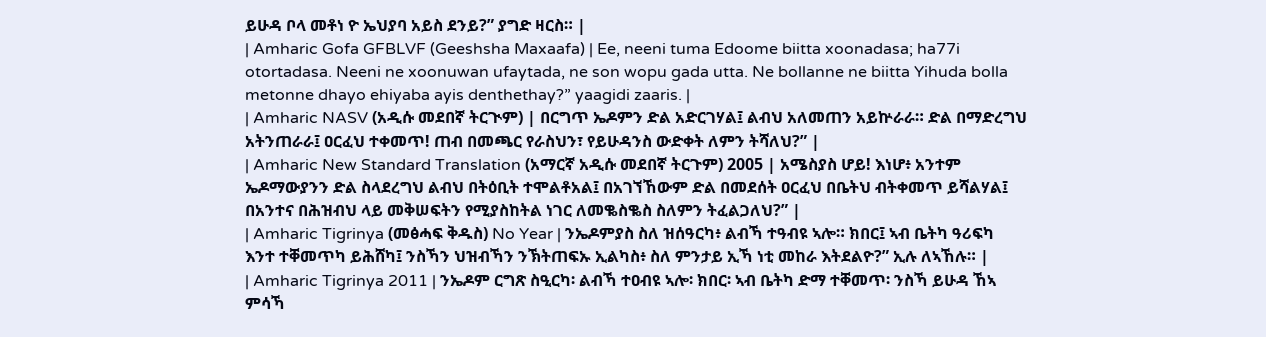ይሁዳ ቦላ መቶነ ዮ ኤህያባ አይስ ደንይ?” ያግድ ዛርስ። |
| Amharic Gofa GFBLVF (Geeshsha Maxaafa) | Ee, neeni tuma Edoome biitta xoonadasa; ha77i otortadasa. Neeni ne xoonuwan ufaytada, ne son wopu gada utta. Ne bollanne ne biitta Yihuda bolla metonne dhayo ehiyaba ayis denthethay?” yaagidi zaaris. |
| Amharic NASV (አዲሱ መደበኛ ትርጒም) | በርግጥ ኤዶምን ድል አድርገሃል፤ ልብህ አለመጠን አይኵራራ። ድል በማድረግህ አትንጠራራ፤ ዐርፈህ ተቀመጥ! ጠብ በመጫር የራስህን፣ የይሁዳንስ ውድቀት ለምን ትሻለህ?” |
| Amharic New Standard Translation (አማርኛ አዲሱ መደበኛ ትርጉም) 2005 | አሜስያስ ሆይ! እነሆ፥ አንተም ኤዶማውያንን ድል ስላደረግህ ልብህ በትዕቢት ተሞልቶአል፤ በአገኘኸውም ድል በመደሰት ዐርፈህ በቤትህ ብትቀመጥ ይሻልሃል፤ በአንተና በሕዝብህ ላይ መቅሠፍትን የሚያስከትል ነገር ለመቈስቈስ ስለምን ትፈልጋለህ?” |
| Amharic Tigrinya (መፅሓፍ ቅዱስ) No Year | ንኤዶምያስ ስለ ዝሰዓርካ፥ ልብኻ ተዓብዩ ኣሎ። ክበር፤ ኣብ ቤትካ ዓሪፍካ እንተ ተቐመጥካ ይሕሸካ፤ ንስኻን ህዝብኻን ንኽትጠፍኡ ኢልካስ፥ ስለ ምንታይ ኢኻ ነቲ መከራ እትደልዮ?” ኢሉ ለኣኸሉ። |
| Amharic Tigrinya 2011 | ንኤዶም ርግጽ ስዒርካ፡ ልብኻ ተዐብዩ ኣሎ፡ ክበር፡ ኣብ ቤትካ ድማ ተቐመጥ፡ ንስኻ ይሁዳ ኸኣ ምሳኻ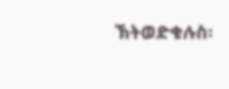ኽትወድቁሉስ፡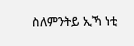ስለምንትይ ኢኻ ነቲ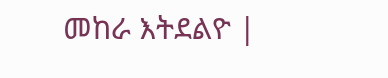መከራ እትደልዮ |